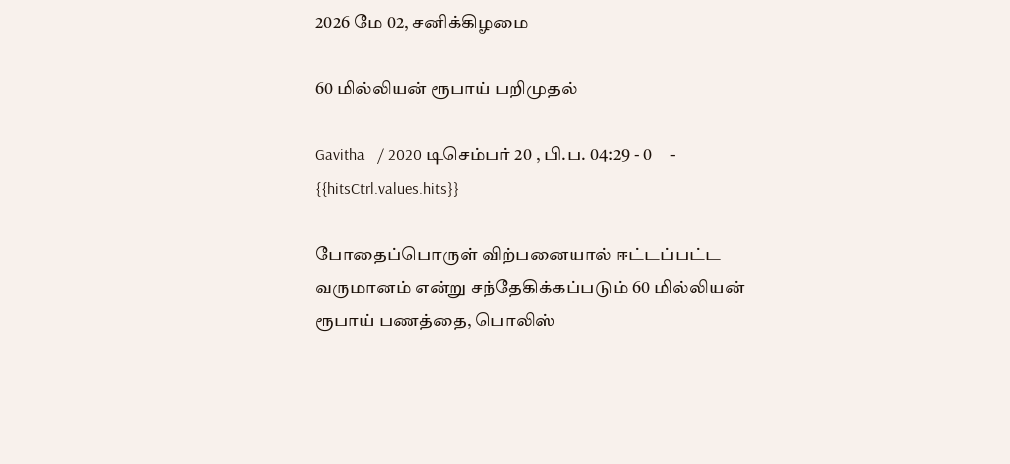2026 மே 02, சனிக்கிழமை

60 மில்லியன் ரூபாய் பறிமுதல்

Gavitha   / 2020 டிசெம்பர் 20 , பி.ப. 04:29 - 0     - {{hitsCtrl.values.hits}}

போதைப்பொருள் விற்பனையால் ஈட்டப்பட்ட வருமானம் என்று சந்தேகிக்கப்படும் 60 மில்லியன் ரூபாய் பணத்தை, பொலிஸ்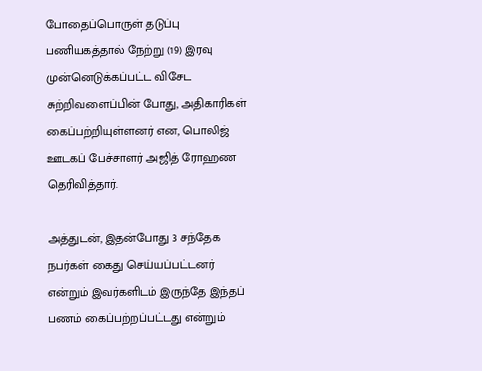போதைப்பொருள் தடுப்பு பணியகத்தால் நேற்று (19) இரவு முன்னெடுக்கப்பட்ட விசேட சுற்றிவளைப்பின் போது, அதிகாரிகள் கைப்பற்றியுள்ளனர் என, பொலிஜ் ஊடகப் பேச்சாளர் அஜித் ரோஹண தெரிவித்தார்.

அத்துடன், இதன்போது 3 சந்தேக நபர்கள் கைது செய்யப்பட்டனர் என்றும் இவர்களிடம் இருந்தே இந்தப் பணம் கைப்பற்றப்பட்டது என்றும்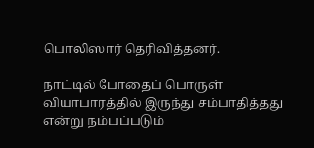பொலிஸார் தெரிவித்தனர்.

நாட்டில் போதைப் பொருள் வியாபாரத்தில் இருந்து சம்பாதித்தது என்று நம்பப்படும்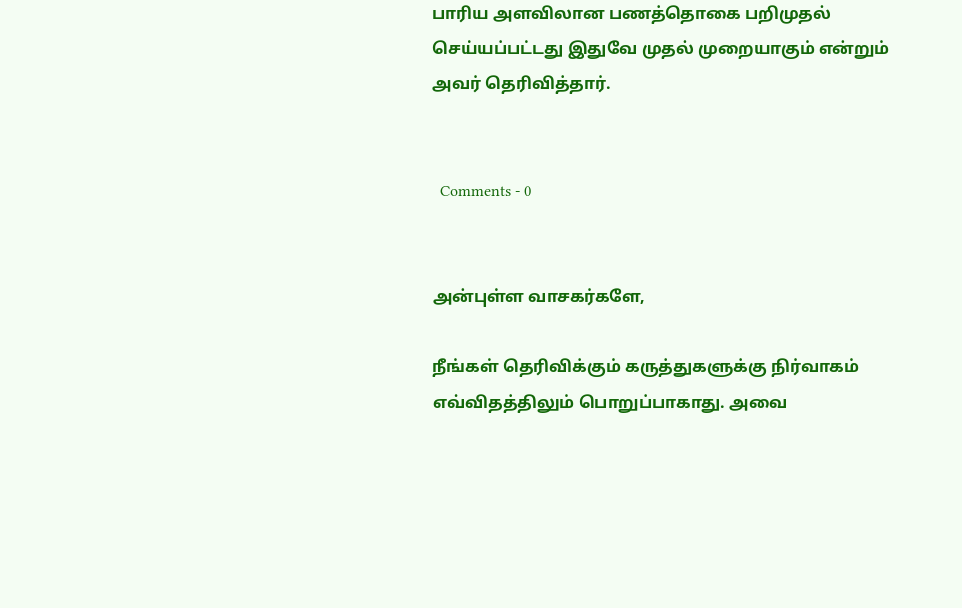பாரிய அளவிலான பணத்தொகை பறிமுதல் செய்யப்பட்டது இதுவே முதல் முறையாகும் என்றும் அவர் தெரிவித்தார்.


  Comments - 0


அன்புள்ள வாசகர்களே,

நீங்கள் தெரிவிக்கும் கருத்துகளுக்கு நிர்வாகம் எவ்விதத்திலும் பொறுப்பாகாது. அவை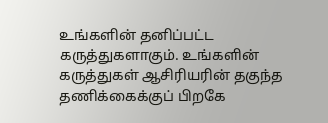உங்களின் தனிப்பட்ட கருத்துகளாகும். உங்களின் கருத்துகள் ஆசிரியரின் தகுந்த தணிக்கைக்குப் பிறகே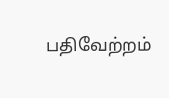பதிவேற்றம்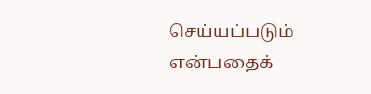செய்யப்படும் என்பதைக்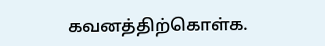கவனத்திற்கொள்க.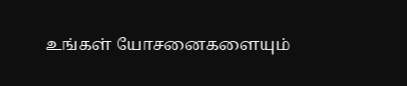உங்கள் யோசனைகளையும்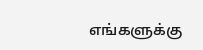எங்களுக்கு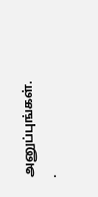அனுப்புங்கள். .